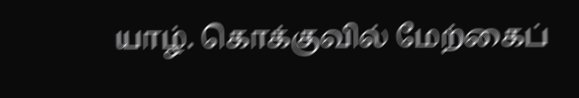யாழ். கொக்குவில் மேற்கைப்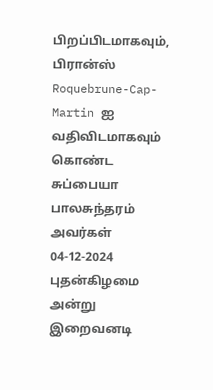பிறப்பிடமாகவும், பிரான்ஸ் Roquebrune-Cap-Martin ஐ வதிவிடமாகவும் கொண்ட சுப்பையா பாலசுந்தரம் அவர்கள் 04-12-2024 புதன்கிழமை அன்று இறைவனடி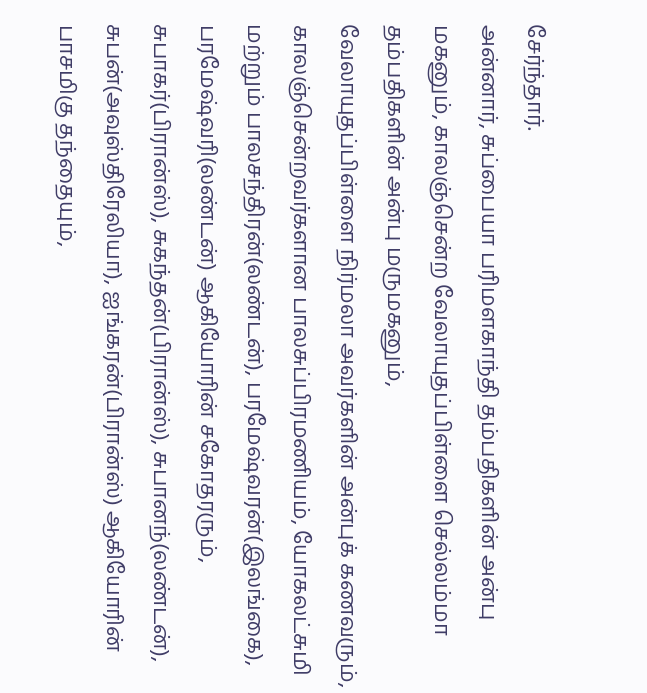சேர்ந்தார்.
அன்னார், சுப்பையா பரிமளகாந்தி தம்பதிகளின் அன்பு மகனும், காலஞ்சென்ற வேலாயுதப்பிள்ளை செல்லம்மா தம்பதிகளின் அன்பு மருமகனும்,
வேலாயுதப்பிள்ளை நிர்மலா அவர்களின் அன்புக் கணவரும்,
காலஞ்சென்றவர்களான பாலசுப்பிரமணியம், யோகலட்சுமி மற்றும் பாலசந்திரன்(லண்டன்), பரமேஷ்வரன்(இலங்கை), பரமேஷ்வரி(லண்டன்) ஆகியோரின் சகோதரரும்,
சுபாகர்(பிரான்ஸ்), சுகந்தன்(பிரான்ஸ்), சுபானந்(லண்டன்), சுபன்(அவுஸ்திரேலியா), ஐங்கரன்(பிரான்ஸ்) ஆகியோரின் பாசமிகு தந்தையும்,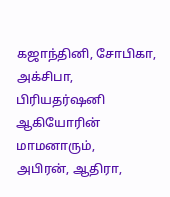கஜாந்தினி, சோபிகா, அக்சிபா, பிரியதர்ஷனி ஆகியோரின் மாமனாரும்,
அபிரன், ஆதிரா,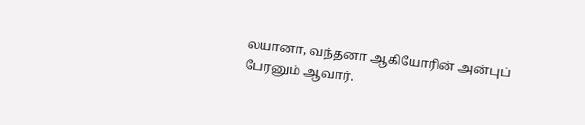லயானா, வந்தனா ஆகியோரின் அன்புப் பேரனும் ஆவார்.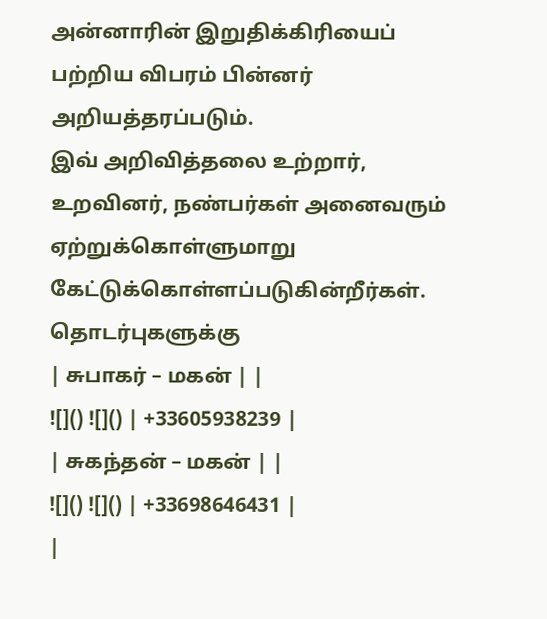அன்னாரின் இறுதிக்கிரியைப் பற்றிய விபரம் பின்னர் அறியத்தரப்படும்.
இவ் அறிவித்தலை உற்றார், உறவினர், நண்பர்கள் அனைவரும் ஏற்றுக்கொள்ளுமாறு கேட்டுக்கொள்ளப்படுகின்றீர்கள்.
தொடர்புகளுக்கு
| சுபாகர் – மகன் | |
![]() ![]() | +33605938239 |
| சுகந்தன் – மகன் | |
![]() ![]() | +33698646431 |
|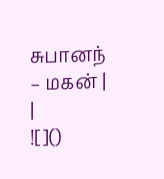சுபானந் – மகன் | |
![]()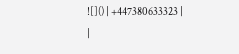![]() | +447380633323 |
|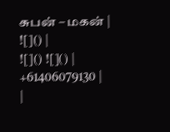சுபன் – மகன் | ![]() |
![]() ![]() | +61406079130 |
|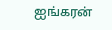ஐங்கரன்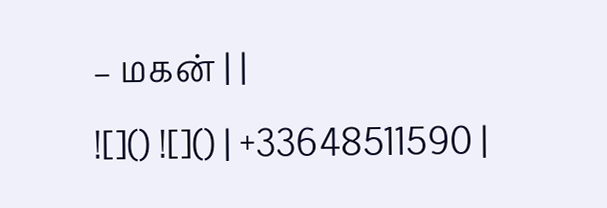– மகன் | |
![]() ![]() | +33648511590 |